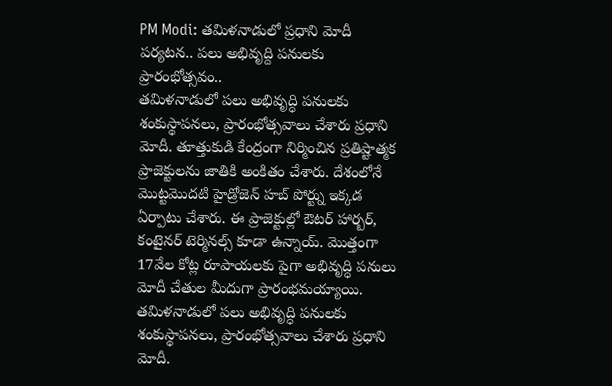PM Modi: తమిళనాడులో ప్రధాని మోదీ పర్యటన.. పలు అభివృద్ది పనులకు ప్రారంభోత్సవం..
తమిళనాడులో పలు అభివృద్ధి పనులకు శంకుస్థాపనలు, ప్రారంభోత్సవాలు చేశారు ప్రధాని మోదీ. తూత్తుకుడి కేంద్రంగా నిర్మించిన ప్రతిష్టాత్మక ప్రాజెక్టులను జాతికి అంకితం చేశారు. దేశంలోనే మొట్టమొదటి హైడ్రోజెన్ హబ్ పోర్ట్ను ఇక్కడ ఏర్పాటు చేశారు. ఈ ప్రాజెక్టుల్లో ఔటర్ హార్బర్, కంటైనర్ టెర్మినల్స్ కూడా ఉన్నాయ్. మొత్తంగా 17వేల కోట్ల రూపాయలకు పైగా అభివృద్ధి పనులు మోదీ చేతుల మీదుగా ప్రారంభమయ్యాయి.
తమిళనాడులో పలు అభివృద్ధి పనులకు శంకుస్థాపనలు, ప్రారంభోత్సవాలు చేశారు ప్రధాని మోదీ.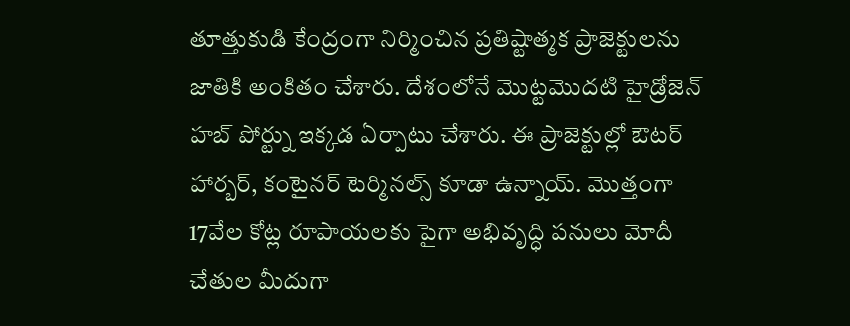తూత్తుకుడి కేంద్రంగా నిర్మించిన ప్రతిష్టాత్మక ప్రాజెక్టులను జాతికి అంకితం చేశారు. దేశంలోనే మొట్టమొదటి హైడ్రోజెన్ హబ్ పోర్ట్ను ఇక్కడ ఏర్పాటు చేశారు. ఈ ప్రాజెక్టుల్లో ఔటర్ హార్బర్, కంటైనర్ టెర్మినల్స్ కూడా ఉన్నాయ్. మొత్తంగా 17వేల కోట్ల రూపాయలకు పైగా అభివృద్ధి పనులు మోదీ చేతుల మీదుగా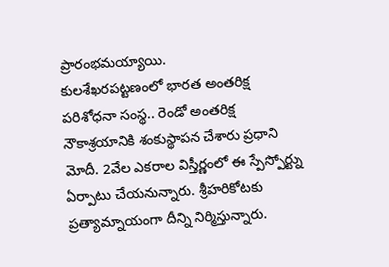ప్రారంభమయ్యాయి.
కులశేఖరపట్టణంలో భారత అంతరిక్ష పరిశోధనా సంస్థ.. రెండో అంతరిక్ష నౌకాశ్రయానికి శంకుస్థాపన చేశారు ప్రధాని మోదీ. 2వేల ఎకరాల విస్తీర్ణంలో ఈ స్పేస్పోర్ట్ను ఏర్పాటు చేయనున్నారు. శ్రీహరికోటకు ప్రత్యామ్నాయంగా దీన్ని నిర్మిస్తున్నారు.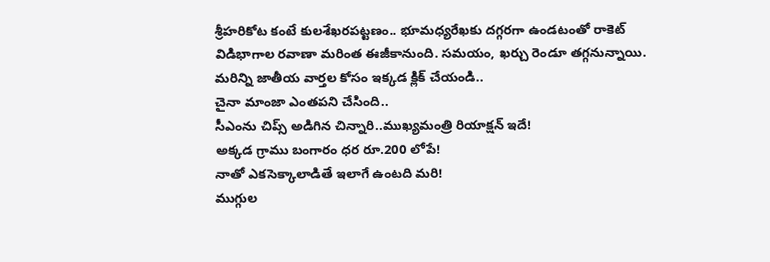శ్రీహరికోట కంటే కులశేఖరపట్టణం.. భూమధ్యరేఖకు దగ్గరగా ఉండటంతో రాకెట్ విడిభాగాల రవాణా మరింత ఈజీకానుంది. సమయం, ఖర్చు రెండూ తగ్గనున్నాయి.
మరిన్ని జాతీయ వార్తల కోసం ఇక్కడ క్లిక్ చేయండి..
చైనా మాంజా ఎంతపని చేసింది..
సీఎంను చిప్స్ అడిగిన చిన్నారి..ముఖ్యమంత్రి రియాక్షన్ ఇదే!
అక్కడ గ్రాము బంగారం ధర రూ.200 లోపే!
నాతో ఎకసెక్కాలాడితే ఇలాగే ఉంటది మరి!
ముగ్గుల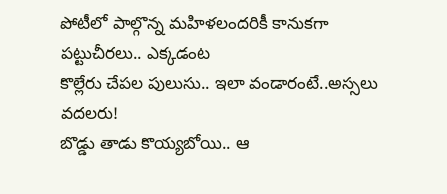పోటీలో పాల్గొన్న మహిళలందరికీ కానుకగా పట్టుచీరలు.. ఎక్కడంట
కొల్లేరు చేపల పులుసు.. ఇలా వండారంటే..అస్సలు వదలరు!
బొడ్డు తాడు కొయ్యబోయి.. ఆ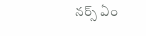నర్స్ ఏం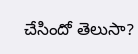చేసిందో తెలుసా?